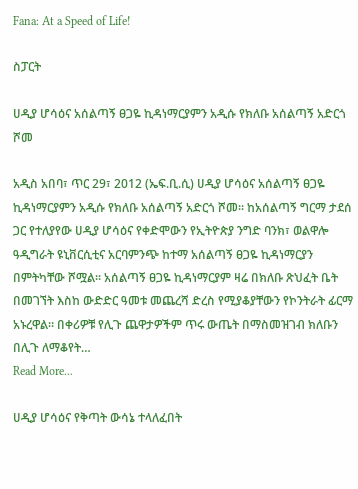Fana: At a Speed of Life!

ስፓርት

ሀዲያ ሆሳዕና አሰልጣኝ ፀጋዬ ኪዳነማርያምን አዲሱ የክለቡ አሰልጣኝ አድርጎ ሾመ

አዲስ አበባ፣ ጥር 29፣ 2012 (ኤፍ.ቢ.ሲ) ሀዲያ ሆሳዕና አሰልጣኝ ፀጋዬ ኪዳነማርያምን አዲሱ የክለቡ አሰልጣኝ አድርጎ ሾመ። ከአሰልጣኝ ግርማ ታደሰ ጋር የተለያየው ሀዲያ ሆሳዕና የቀድሞውን የኢትዮጵያ ንግድ ባንክ፣ ወልዋሎ ዓዲግራት ዩኒቨርሲቲና አርባምንጭ ከተማ አሰልጣኝ ፀጋዬ ኪዳነማርያን በምትካቸው ሾሟል። አሰልጣኝ ፀጋዬ ኪዳነማርያም ዛሬ በክለቡ ጽህፈት ቤት በመገኘት እስከ ውድድር ዓመቱ መጨረሻ ድረስ የሚያቆያቸውን የኮንትራት ፊርማ አኑረዋል። በቀሪዎቹ የሊጉ ጨዋታዎችም ጥሩ ውጤት በማስመዝገብ ክለቡን በሊጉ ለማቆየት…
Read More...

ሀዲያ ሆሳዕና የቅጣት ውሳኔ ተላለፈበት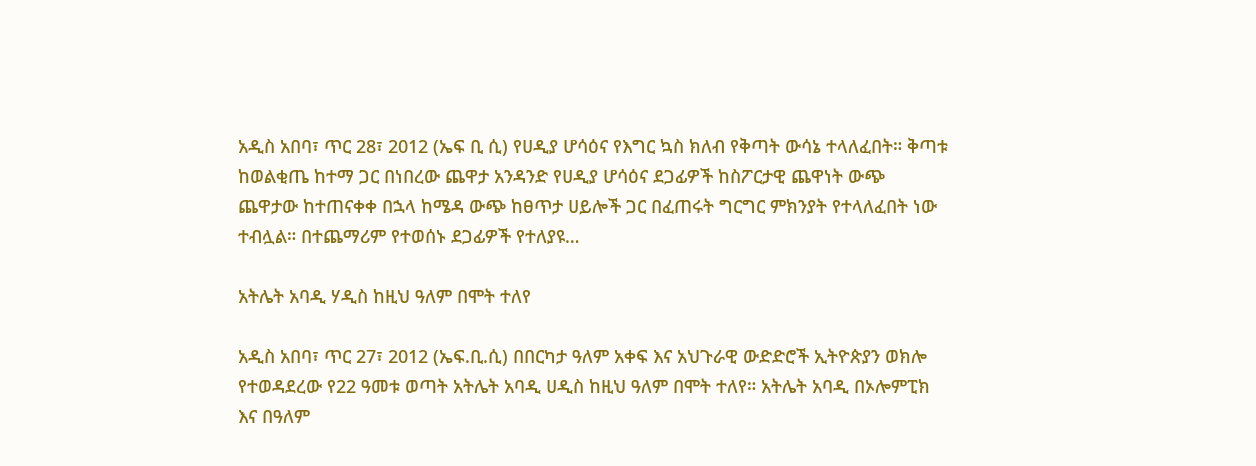አዲስ አበባ፣ ጥር 28፣ 2012 (ኤፍ ቢ ሲ) የሀዲያ ሆሳዕና የእግር ኳስ ክለብ የቅጣት ውሳኔ ተላለፈበት። ቅጣቱ ከወልቂጤ ከተማ ጋር በነበረው ጨዋታ አንዳንድ የሀዲያ ሆሳዕና ደጋፊዎች ከስፖርታዊ ጨዋነት ውጭ ጨዋታው ከተጠናቀቀ በኋላ ከሜዳ ውጭ ከፀጥታ ሀይሎች ጋር በፈጠሩት ግርግር ምክንያት የተላለፈበት ነው ተብሏል። በተጨማሪም የተወሰኑ ደጋፊዎች የተለያዩ…

አትሌት አባዲ ሃዲስ ከዚህ ዓለም በሞት ተለየ

አዲስ አበባ፣ ጥር 27፣ 2012 (ኤፍ.ቢ.ሲ) በበርካታ ዓለም አቀፍ እና አህጉራዊ ውድድሮች ኢትዮጵያን ወክሎ የተወዳደረው የ22 ዓመቱ ወጣት አትሌት አባዲ ሀዲስ ከዚህ ዓለም በሞት ተለየ። አትሌት አባዲ በኦሎምፒክ እና በዓለም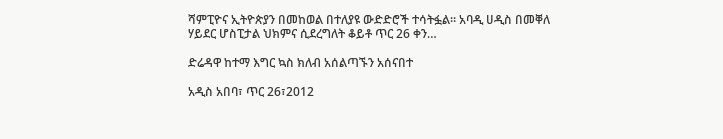ሻምፒዮና ኢትዮጵያን በመከወል በተለያዩ ውድድሮች ተሳትፏል። አባዲ ሀዲስ በመቐለ ሃይደር ሆስፒታል ህክምና ሲደረግለት ቆይቶ ጥር 26 ቀን…

ድሬዳዋ ከተማ እግር ኳስ ክለብ አሰልጣኙን አሰናበተ

አዲስ አበባ፣ ጥር 26፣2012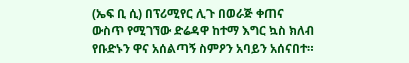(ኤፍ ቢ ሲ) በፕሪሚየር ሊጉ በወራጅ ቀጠና ውስጥ የሚገኘው ድሬዳዋ ከተማ እግር ኳስ ክለብ የቡድኑን ዋና አሰልጣኝ ስምዖን አባይን አሰናበተ።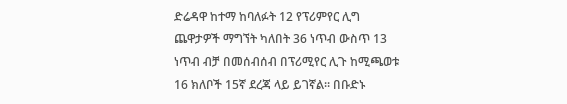ድሬዳዋ ከተማ ከባለፉት 12 የፕሪምየር ሊግ ጨዋታዎች ማግኘት ካለበት 36 ነጥብ ውስጥ 13 ነጥብ ብቻ በመሰብሰብ በፕሪሚየር ሊጉ ከሚጫወቱ 16 ክለቦች 15ኛ ደረጃ ላይ ይገኛል። በቡድኑ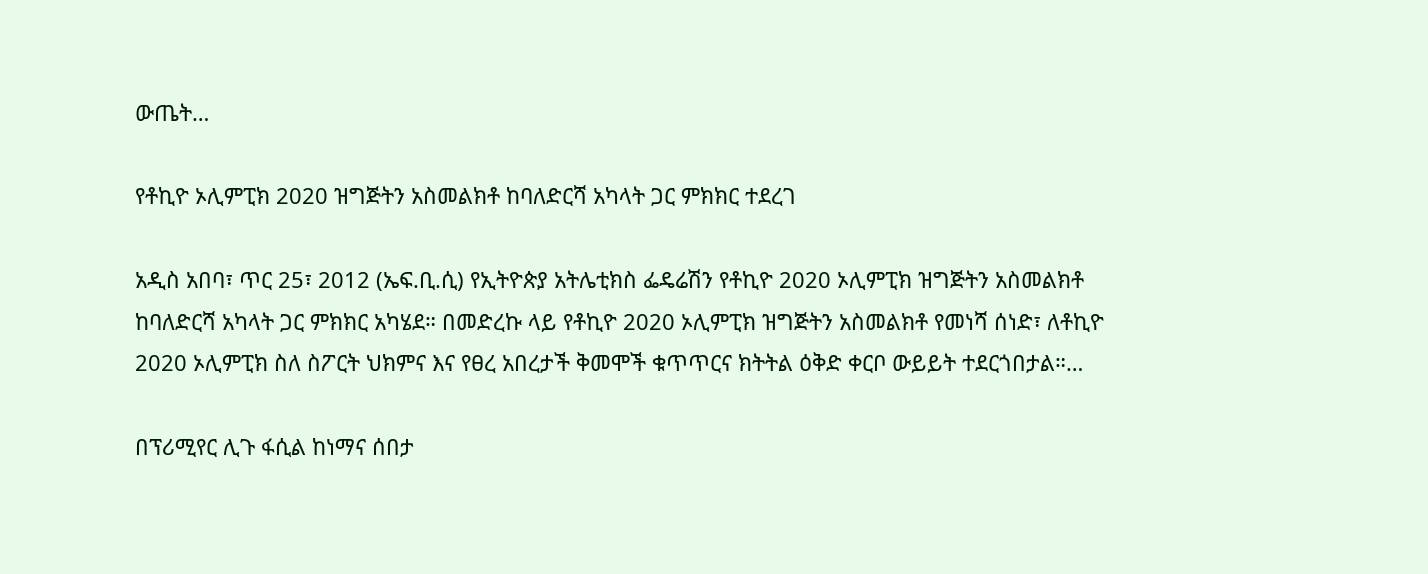ውጤት…

የቶኪዮ ኦሊምፒክ 2020 ዝግጅትን አስመልክቶ ከባለድርሻ አካላት ጋር ምክክር ተደረገ

አዲስ አበባ፣ ጥር 25፣ 2012 (ኤፍ.ቢ.ሲ) የኢትዮጵያ አትሌቲክስ ፌዴሬሽን የቶኪዮ 2020 ኦሊምፒክ ዝግጅትን አስመልክቶ ከባለድርሻ አካላት ጋር ምክክር አካሄደ። በመድረኩ ላይ የቶኪዮ 2020 ኦሊምፒክ ዝግጅትን አስመልክቶ የመነሻ ሰነድ፣ ለቶኪዮ 2020 ኦሊምፒክ ስለ ስፖርት ህክምና እና የፀረ አበረታች ቅመሞች ቁጥጥርና ክትትል ዕቅድ ቀርቦ ውይይት ተደርጎበታል።…

በፕሪሚየር ሊጉ ፋሲል ከነማና ሰበታ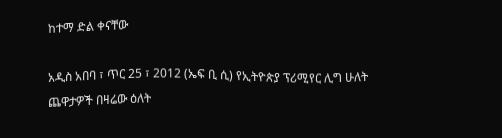ከተማ ድል ቀናቸው

አዲስ አበባ ፣ ጥር 25 ፣ 2012 (ኤፍ ቢ ሲ) የኢትዮጵያ ፕሪሚየር ሊግ ሁለት ጨዋታዎች በዛሬው ዕለት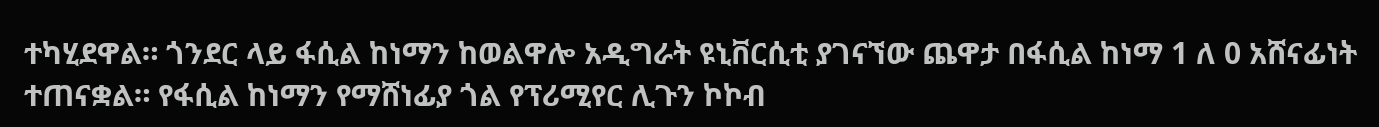ተካሂደዋል። ጎንደር ላይ ፋሲል ከነማን ከወልዋሎ አዲግራት ዩኒቨርሲቲ ያገናኘው ጨዋታ በፋሲል ከነማ 1 ለ 0 አሸናፊነት ተጠናቋል። የፋሲል ከነማን የማሸነፊያ ጎል የፕሪሚየር ሊጉን ኮኮብ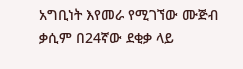አግቢነት እየመራ የሚገኘው ሙጅብ ቃሲም በ24ኛው ደቂቃ ላይ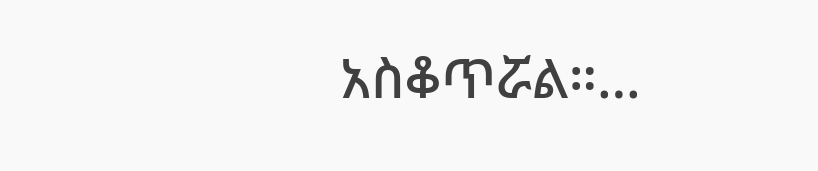አስቆጥሯል።…